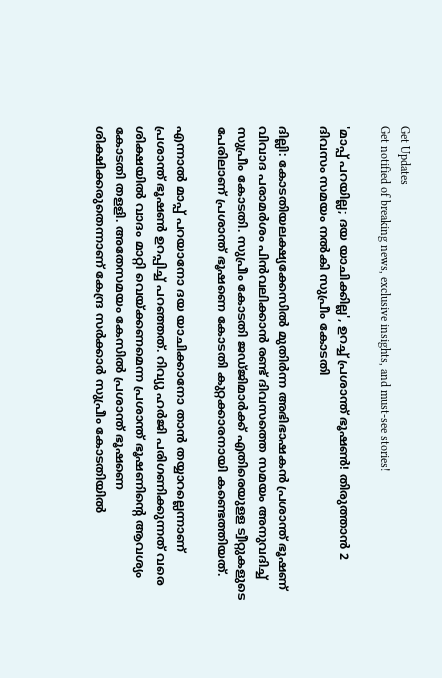Get Updates
Get notified of breaking news, exclusive insights, and must-see stories!

'മാപ്പ് പറയില്ല; ദയ യാചിക്കില്ല', ഉറച്ച് പ്രശാന്ത് ഭൂഷൺ! തിരുത്താൻ 2 ദിവസം സമയം നൽകി സുപ്രീം കോടതി

ദില്ലി: കോടതിയലക്ഷ്യക്കേസില്‍ മുതിര്‍ന്ന അഭിഭാഷകന്‍ പ്രശാന്ത് ഭൂഷണ് വിവാദ പരാമര്‍ശം പിന്‍വലിക്കാന്‍ രണ്ട് ദിവസത്തെ സമയം അനുവദിച്ച് സുപ്രീം കോടതി. സുപ്രീം കോടതി ജഡ്ജിമാര്‍ക്ക് എതിരെയുളള ട്വീറ്റുകളുടെ പേരിലാണ് പ്രശാന്ത് ഭൂഷണെ കോടതി കുറ്റക്കാരനായി കണ്ടെത്തിയത്.

എന്നാല്‍ മാപ്പ് പറയാനോ ദയ യാചിക്കാനോ താന്‍ തയ്യാറല്ലെന്നാണ് പ്രശാന്ത് ഭൂഷണ്‍ ഉറപ്പിച്ച് പറഞ്ഞത്. റിവ്യു ഹര്‍ജി പരിഗണിക്കുന്നത് വരെ ശിക്ഷയില്‍ വാദം മാറ്റി വെയ്ക്കണമെന്ന പ്രശാന്ത് ഭൂഷണിന്റെ ആവശ്യം കോടതി തളളി. അതേസമയം കേസില്‍ പ്രശാന്ത് ഭൂഷണെ ശിക്ഷിക്കരുതെന്നാണ് കേന്ദ്ര സര്‍ക്കാര്‍ സുപ്രീം കോടതിയില്‍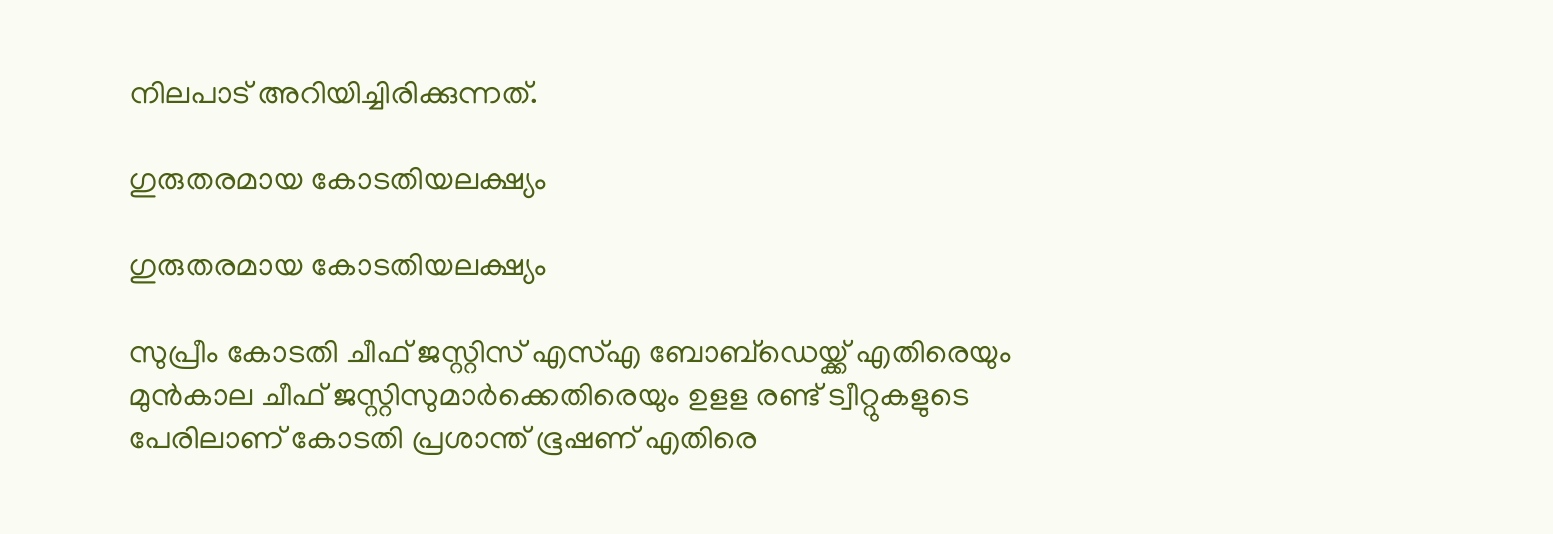നിലപാട് അറിയിച്ചിരിക്കുന്നത്.

ഗുരുതരമായ കോടതിയലക്ഷ്യം

ഗുരുതരമായ കോടതിയലക്ഷ്യം

സുപ്രീം കോടതി ചീഫ് ജസ്റ്റിസ് എസ്എ ബോബ്‌ഡെയ്ക്ക് എതിരെയും മുന്‍കാല ചീഫ് ജസ്റ്റിസുമാര്‍ക്കെതിരെയും ഉളള രണ്ട് ട്വീറ്റുകളുടെ പേരിലാണ് കോടതി പ്രശാന്ത് ഭൂഷണ് എതിരെ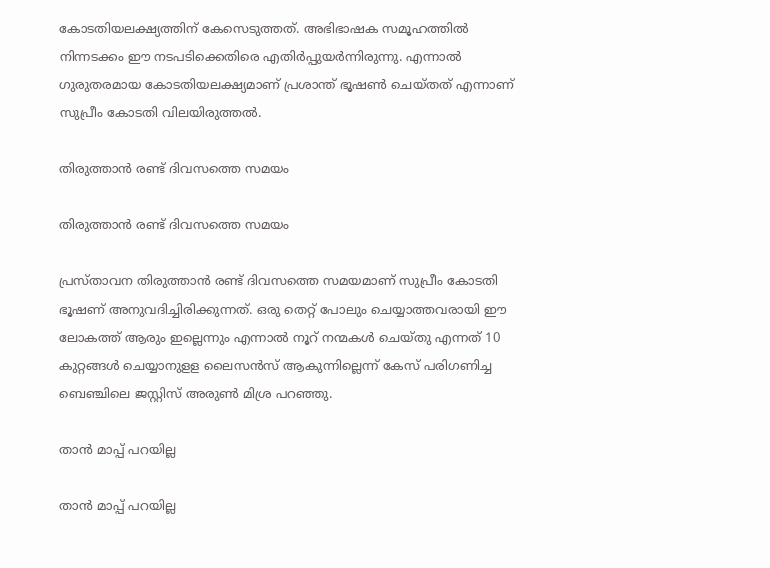കോടതിയലക്ഷ്യത്തിന് കേസെടുത്തത്. അഭിഭാഷക സമൂഹത്തില്‍ നിന്നടക്കം ഈ നടപടിക്കെതിരെ എതിര്‍പ്പുയര്‍ന്നിരുന്നു. എന്നാല്‍ ഗുരുതരമായ കോടതിയലക്ഷ്യമാണ് പ്രശാന്ത് ഭൂഷണ്‍ ചെയ്തത് എന്നാണ് സുപ്രീം കോടതി വിലയിരുത്തല്‍.

തിരുത്താന്‍ രണ്ട് ദിവസത്തെ സമയം

തിരുത്താന്‍ രണ്ട് ദിവസത്തെ സമയം

പ്രസ്താവന തിരുത്താന്‍ രണ്ട് ദിവസത്തെ സമയമാണ് സുപ്രീം കോടതി ഭൂഷണ് അനുവദിച്ചിരിക്കുന്നത്. ഒരു തെറ്റ് പോലും ചെയ്യാത്തവരായി ഈ ലോകത്ത് ആരും ഇല്ലെന്നും എന്നാല്‍ നൂറ് നന്മകള്‍ ചെയ്തു എന്നത് 10 കുറ്റങ്ങള്‍ ചെയ്യാനുളള ലൈസന്‍സ് ആകുന്നില്ലെന്ന് കേസ് പരിഗണിച്ച ബെഞ്ചിലെ ജസ്റ്റിസ് അരുണ്‍ മിശ്ര പറഞ്ഞു.

താന്‍ മാപ്പ് പറയില്ല

താന്‍ മാപ്പ് പറയില്ല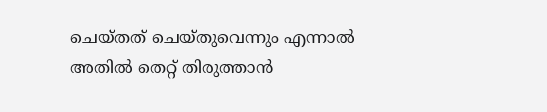ചെയ്തത് ചെയ്തുവെന്നും എന്നാല്‍ അതില്‍ തെറ്റ് തിരുത്താന്‍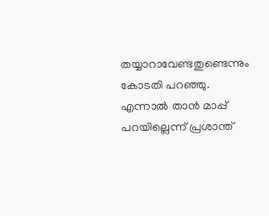തയ്യാറാവേണ്ടതുണ്ടെന്നും കോടതി പറഞ്ഞു. എന്നാല്‍ താന്‍ മാപ്പ് പറയില്ലെന്ന് പ്രശാന്ത്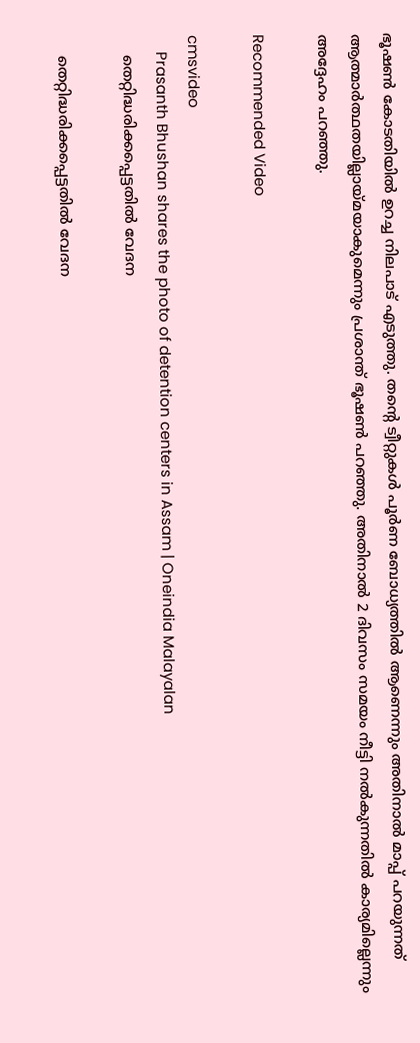ഭൂഷണ്‍ കോടതിയില്‍ ഉറച്ച നിലപാട് എടുത്തു. തന്റെ ട്വീറ്റുകള്‍ പൂര്‍ണ ബോധ്യത്തില്‍ ആണെന്നും അതിനാല്‍ മാപ്പ് പറയുന്നത് ആത്മാര്‍ത്ഥതയില്ലായ്മയാകുമെന്നും പ്രശാന്ത് ഭൂഷണ്‍ പറഞ്ഞു. അതിനാല്‍ 2 ദിവസം സമയം നീട്ടി നല്‍കുന്നതില്‍ കാര്യമില്ലെന്നും അദ്ദേഹം പറഞ്ഞു.

Recommended Video

cmsvideo
    Prasanth Bhushan shares the photo of detention centers in Assam | Oneindia Malayalan
    തെറ്റിദ്ധരിക്കപ്പെട്ടതില്‍ വേദന

    തെറ്റിദ്ധരിക്കപ്പെട്ടതില്‍ വേദന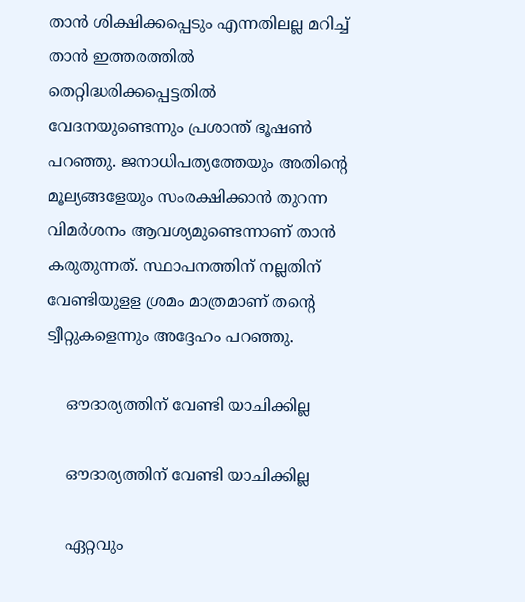താന്‍ ശിക്ഷിക്കപ്പെടും എന്നതിലല്ല മറിച്ച് താന്‍ ഇത്തരത്തില്‍ തെറ്റിദ്ധരിക്കപ്പെട്ടതില്‍ വേദനയുണ്ടെന്നും പ്രശാന്ത് ഭൂഷണ്‍ പറഞ്ഞു. ജനാധിപത്യത്തേയും അതിന്റെ മൂല്യങ്ങളേയും സംരക്ഷിക്കാന്‍ തുറന്ന വിമര്‍ശനം ആവശ്യമുണ്ടെന്നാണ് താന്‍ കരുതുന്നത്. സ്ഥാപനത്തിന് നല്ലതിന് വേണ്ടിയുളള ശ്രമം മാത്രമാണ് തന്റെ ട്വീറ്റുകളെന്നും അദ്ദേഹം പറഞ്ഞു.

    ഔദാര്യത്തിന് വേണ്ടി യാചിക്കില്ല

    ഔദാര്യത്തിന് വേണ്ടി യാചിക്കില്ല

    ഏറ്റവും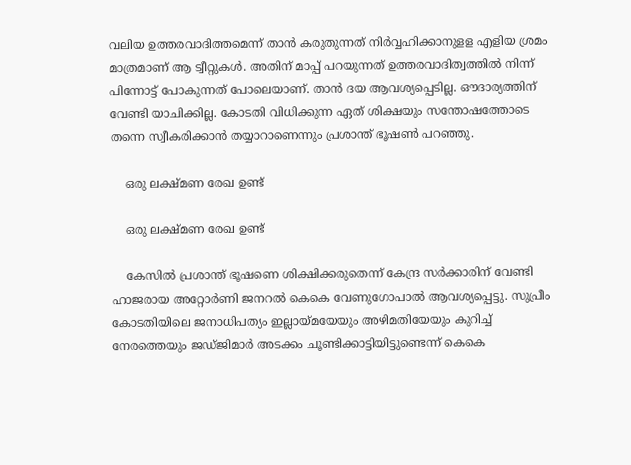വലിയ ഉത്തരവാദിത്തമെന്ന് താന്‍ കരുതുന്നത് നിര്‍വ്വഹിക്കാനുളള എളിയ ശ്രമം മാത്രമാണ് ആ ട്വീറ്റുകള്‍. അതിന് മാപ്പ് പറയുന്നത് ഉത്തരവാദിത്വത്തില്‍ നിന്ന് പിന്നോട്ട് പോകുന്നത് പോലെയാണ്. താന്‍ ദയ ആവശ്യപ്പെടില്ല. ഔദാര്യത്തിന് വേണ്ടി യാചിക്കില്ല. കോടതി വിധിക്കുന്ന ഏത് ശിക്ഷയും സന്തോഷത്തോടെ തന്നെ സ്വീകരിക്കാന്‍ തയ്യാറാണെന്നും പ്രശാന്ത് ഭൂഷണ്‍ പറഞ്ഞു.

    ഒരു ലക്ഷ്മണ രേഖ ഉണ്ട്

    ഒരു ലക്ഷ്മണ രേഖ ഉണ്ട്

    കേസില്‍ പ്രശാന്ത് ഭൂഷണെ ശിക്ഷിക്കരുതെന്ന് കേന്ദ്ര സര്‍ക്കാരിന് വേണ്ടി ഹാജരായ അറ്റോര്‍ണി ജനറല്‍ കെകെ വേണുഗോപാല്‍ ആവശ്യപ്പെട്ടു. സുപ്രീം കോടതിയിലെ ജനാധിപത്യം ഇല്ലായ്മയേയും അഴിമതിയേയും കുറിച്ച് നേരത്തെയും ജഡ്ജിമാര്‍ അടക്കം ചൂണ്ടിക്കാട്ടിയിട്ടുണ്ടെന്ന് കെകെ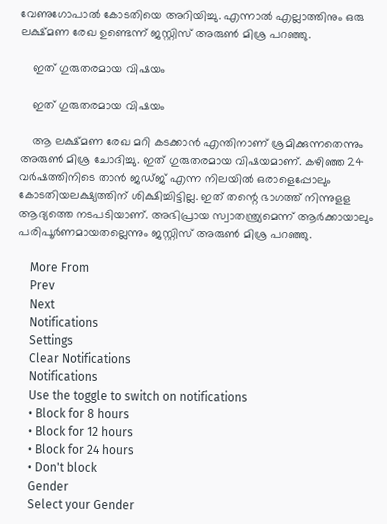വേണുഗോപാല്‍ കോടതിയെ അറിയിച്ചു. എന്നാല്‍ എല്ലാത്തിനും ഒരു ലക്ഷ്മണ രേഖ ഉണ്ടെന്ന് ജസ്റ്റിസ് അരുണ്‍ മിശ്ര പറഞ്ഞു.

    ഇത് ഗുരുതരമായ വിഷയം

    ഇത് ഗുരുതരമായ വിഷയം

    ആ ലക്ഷ്മണ രേഖ മറി കടക്കാന്‍ എന്തിനാണ് ശ്രമിക്കുന്നതെന്നും അരുണ്‍ മിശ്ര ചോദിച്ചു. ഇത് ഗുരുതരമായ വിഷയമാണ്. കഴിഞ്ഞ 24 വര്‍ഷത്തിനിടെ താന്‍ ജഡ്ജ് എന്ന നിലയില്‍ ഒരാളെപ്പോലും കോടതിയലക്ഷ്യത്തിന് ശിക്ഷിച്ചിട്ടില്ല. ഇത് തന്റെ ഭാഗത്ത് നിന്നുളള ആദ്യത്തെ നടപടിയാണ്. അഭിപ്രായ സ്വാതന്ത്ര്യമെന്ന് ആര്‍ക്കായാലും പരിപൂര്‍ണമായതല്ലെന്നും ജസ്റ്റിസ് അരുണ്‍ മിശ്ര പറഞ്ഞു.

    More From
    Prev
    Next
    Notifications
    Settings
    Clear Notifications
    Notifications
    Use the toggle to switch on notifications
    • Block for 8 hours
    • Block for 12 hours
    • Block for 24 hours
    • Don't block
    Gender
    Select your Gender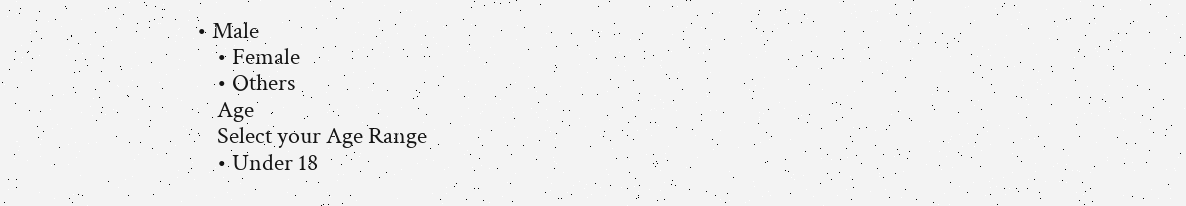• Male
    • Female
    • Others
    Age
    Select your Age Range
    • Under 18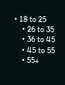• 18 to 25
    • 26 to 35
    • 36 to 45
    • 45 to 55
    • 55+